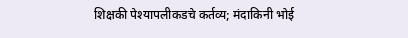शिक्षकी पेश्यापलीकडचे कर्तव्य; मंदाकिनी भोई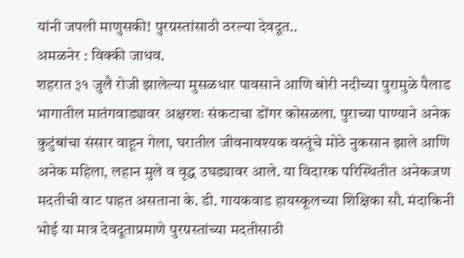यांनी जपली माणुसकी! पुरग्रस्तांसाठी ठरल्या देवदूत..
अमळनेर : विक्की जाधव.
शहरात ३१ जुलै रोजी झालेल्या मुसळधार पावसाने आणि बोरी नदीच्या पुरामुळे पैलाड भागातील मातंगवाड्यावर अक्षरशः संकटाचा डोंगर कोसळला. पुराच्या पाण्याने अनेक कुटुंबांचा संसार वाहून गेला, घरातील जीवनावश्यक वस्तूंचे मोठे नुकसान झाले आणि अनेक महिला, लहान मुले व वृद्ध उघड्यावर आले. या विदारक परिस्थितीत अनेकजण मदतीची वाट पाहत असताना के. डी. गायकवाड हायस्कूलच्या शिक्षिका सौ. मंदाकिनी भोई या मात्र देवदूताप्रमाणे पुरग्रस्तांच्या मदतीसाठी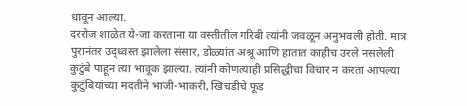धावून आल्या.
दररोज शाळेत ये-जा करताना या वस्तीतील गरिबी त्यांनी जवळून अनुभवली होती. मात्र पुरानंतर उद्ध्वस्त झालेला संसार, डोळ्यांत अश्रू आणि हातात काहीच उरले नसलेली कुटुंबे पाहून त्या भावूक झाल्या. त्यांनी कोणत्याही प्रसिद्धीचा विचार न करता आपल्या कुटुंबियांच्या मदतीने भाजी-भाकरी, खिचडीचे फूड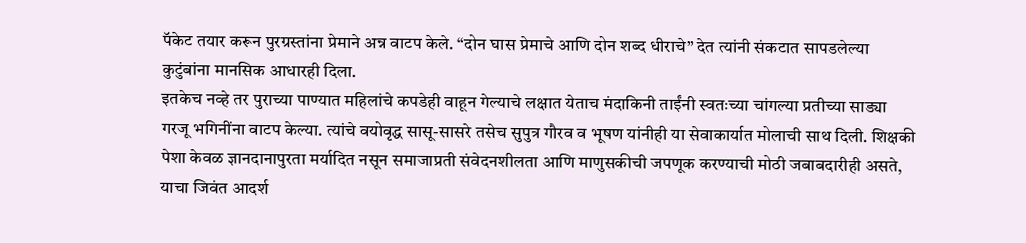पॅकेट तयार करून पुरग्रस्तांना प्रेमाने अन्न वाटप केले. “दोन घास प्रेमाचे आणि दोन शब्द धीराचे” देत त्यांनी संकटात सापडलेल्या कुटुंबांना मानसिक आधारही दिला.
इतकेच नव्हे तर पुराच्या पाण्यात महिलांचे कपडेही वाहून गेल्याचे लक्षात येताच मंदाकिनी ताईंनी स्वतःच्या चांगल्या प्रतीच्या साड्या गरजू भगिनींना वाटप केल्या. त्यांचे वयोवृद्ध सासू-सासरे तसेच सुपुत्र गौरव व भूषण यांनीही या सेवाकार्यात मोलाची साथ दिली. शिक्षकी पेशा केवळ ज्ञानदानापुरता मर्यादित नसून समाजाप्रती संवेदनशीलता आणि माणुसकीची जपणूक करण्याची मोठी जबाबदारीही असते, याचा जिवंत आदर्श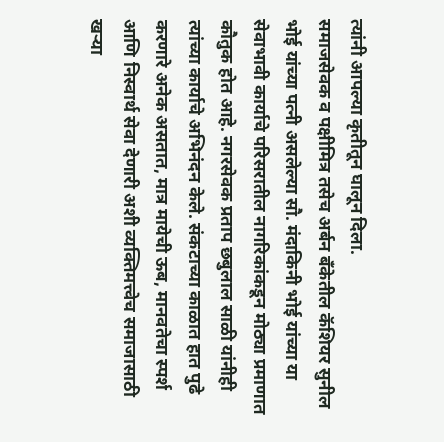त्यांनी आपल्या कृतीतून घालून दिला.
समाजसेवक व पक्षीमित्र तसेच अर्बन बँकेतील कॅशियर सुनील भोई यांच्या पत्नी असलेल्या सौ. मंदाकिनी भोई यांच्या या सेवाभावी कार्याचे परिसरातील नागरिकांकडून मोठ्या प्रमाणात कौतुक होत आहे. नगरसेवक प्रताप छबुलाल साळी यांनीही त्यांच्या कार्याचे अभिनंदन केले. संकटाच्या काळात हात पुढे करणारे अनेक असतात, मात्र मायेची ऊब, मानवतेचा स्पर्श आणि निस्वार्थ सेवा देणारी अशी व्यक्तिमत्त्वेच समाजासाठी खऱ्या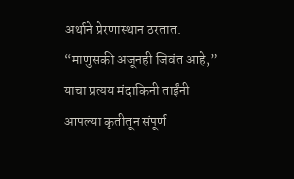अर्थाने प्रेरणास्थान ठरतात. “माणुसकी अजूनही जिवंत आहे,” याचा प्रत्यय मंदाकिनी ताईंनी आपल्या कृतीतून संपूर्ण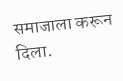समाजाला करून दिला.